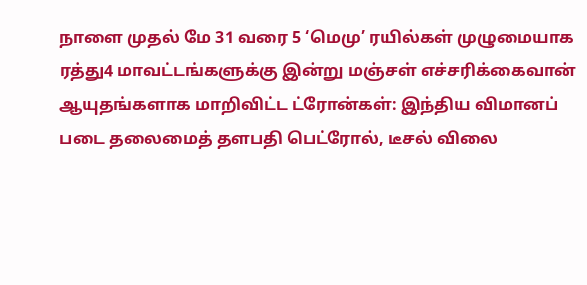நாளை முதல் மே 31 வரை 5 ‘மெமு’ ரயில்கள் முழுமையாக ரத்து4 மாவட்டங்களுக்கு இன்று மஞ்சள் எச்சரிக்கைவான் ஆயுதங்களாக மாறிவிட்ட ட்ரோன்கள்: இந்திய விமானப் படை தலைமைத் தளபதி பெட்ரோல், டீசல் விலை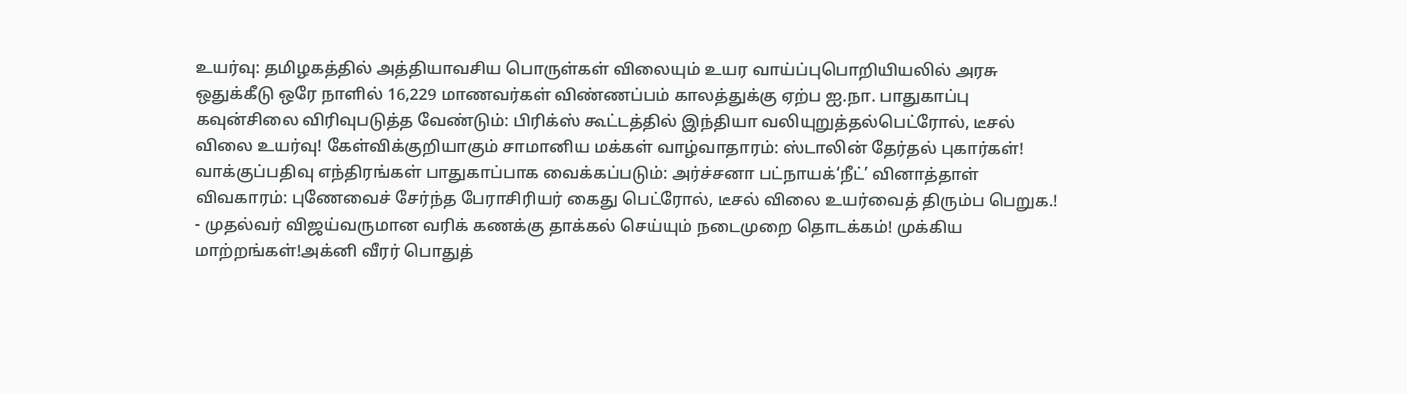உயர்வு: தமிழகத்தில் அத்தியாவசிய பொருள்கள் விலையும் உயர வாய்ப்புபொறியியலில் அரசு ஒதுக்கீடு ஒரே நாளில் 16,229 மாணவர்கள் விண்ணப்பம் காலத்துக்கு ஏற்ப ஐ.நா. பாதுகாப்பு கவுன்சிலை விரிவுபடுத்த வேண்டும்: பிரிக்ஸ் கூட்டத்தில் இந்தியா வலியுறுத்தல்பெட்ரோல், டீசல் விலை உயர்வு! கேள்விக்குறியாகும் சாமானிய மக்கள் வாழ்வாதாரம்: ஸ்டாலின் தேர்தல் புகார்கள்! வாக்குப்பதிவு எந்திரங்கள் பாதுகாப்பாக வைக்கப்படும்: அர்ச்சனா பட்நாயக்‘நீட்’ வினாத்தாள் விவகாரம்: புணேவைச் சேர்ந்த பேராசிரியர் கைது பெட்ரோல், டீசல் விலை உயர்வைத் திரும்ப பெறுக.! - முதல்வர் விஜய்வருமான வரிக் கணக்கு தாக்கல் செய்யும் நடைமுறை தொடக்கம்! முக்கிய மாற்றங்கள்!அக்னி வீரர் பொதுத்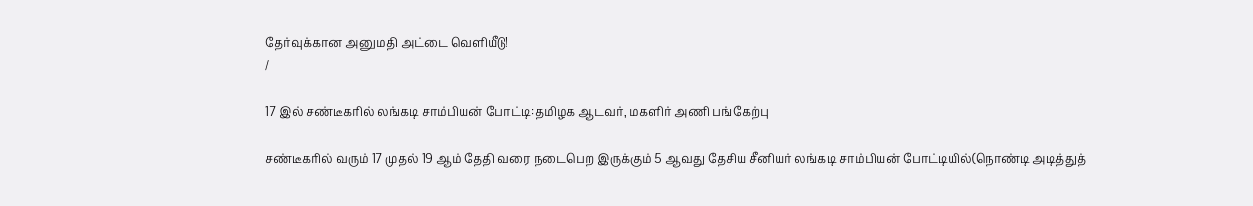தேர்வுக்கான அனுமதி அட்டை வெளியீடு!
/

17 இல் சண்டீகரில் லங்கடி சாம்பியன் போட்டி:தமிழக ஆடவர், மகளிர் அணி பங்கேற்பு

சண்டீகரில் வரும் 17 முதல் 19 ஆம் தேதி வரை நடைபெற இருக்கும் 5 ஆவது தேசிய சீனியர் லங்கடி சாம்பியன் போட்டியில்(நொண்டி அடித்துத்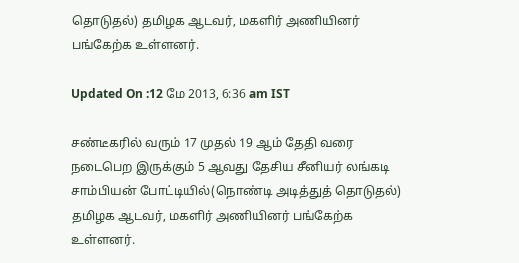தொடுதல்) தமிழக ஆடவர், மகளிர் அணியினர் பங்கேற்க உள்ளனர்.

Updated On :12 மே 2013, 6:36 am IST

சண்டீகரில் வரும் 17 முதல் 19 ஆம் தேதி வரை நடைபெற இருக்கும் 5 ஆவது தேசிய சீனியர் லங்கடி சாம்பியன் போட்டியில்(நொண்டி அடித்துத் தொடுதல்) தமிழக ஆடவர், மகளிர் அணியினர் பங்கேற்க உள்ளனர்.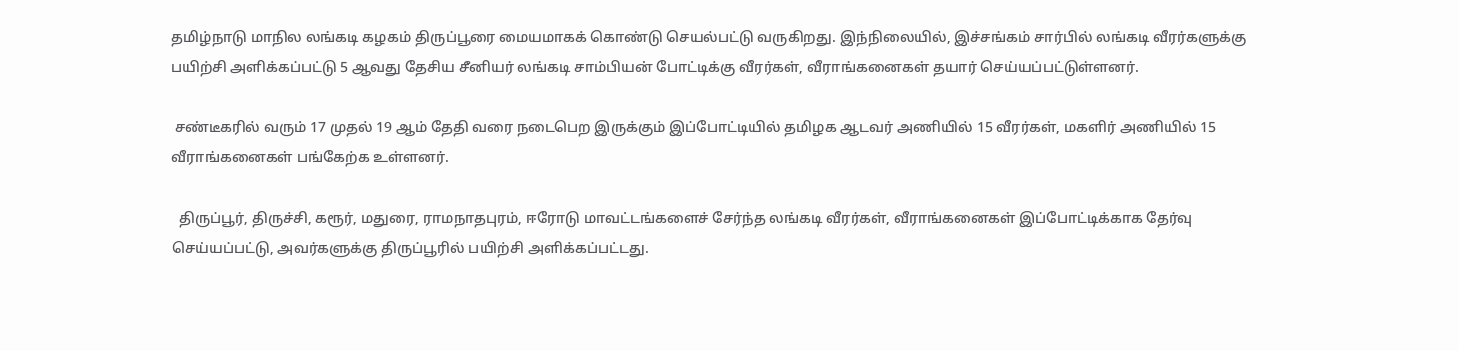தமிழ்நாடு மாநில லங்கடி கழகம் திருப்பூரை மையமாகக் கொண்டு செயல்பட்டு வருகிறது. இந்நிலையில், இச்சங்கம் சார்பில் லங்கடி வீரர்களுக்கு பயிற்சி அளிக்கப்பட்டு 5 ஆவது தேசிய சீனியர் லங்கடி சாம்பியன் போட்டிக்கு வீரர்கள், வீராங்கனைகள் தயார் செய்யப்பட்டுள்ளனர்.

 சண்டீகரில் வரும் 17 முதல் 19 ஆம் தேதி வரை நடைபெற இருக்கும் இப்போட்டியில் தமிழக ஆடவர் அணியில் 15 வீரர்கள், மகளிர் அணியில் 15 வீராங்கனைகள் பங்கேற்க உள்ளனர்.

  திருப்பூர், திருச்சி, கரூர், மதுரை, ராமநாதபுரம், ஈரோடு மாவட்டங்களைச் சேர்ந்த லங்கடி வீரர்கள், வீராங்கனைகள் இப்போட்டிக்காக தேர்வு செய்யப்பட்டு, அவர்களுக்கு திருப்பூரில் பயிற்சி அளிக்கப்பட்டது.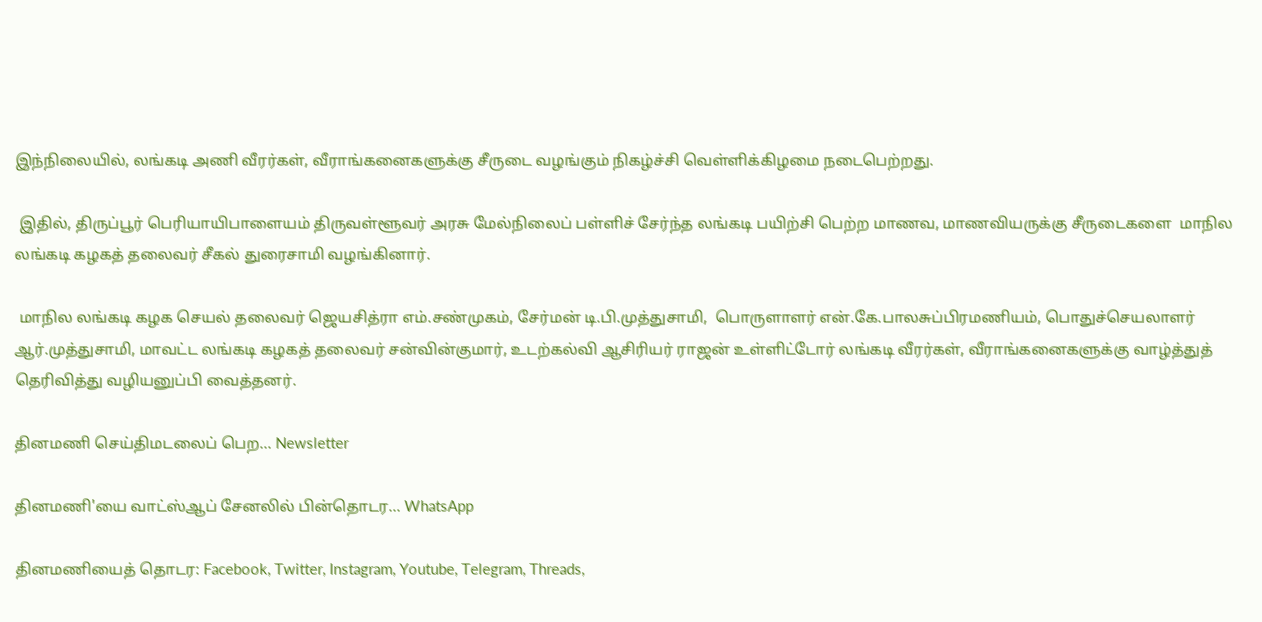இந்நிலையில், லங்கடி அணி வீரர்கள், வீராங்கனைகளுக்கு சீருடை வழங்கும் நிகழ்ச்சி வெள்ளிக்கிழமை நடைபெற்றது.

 இதில், திருப்பூர் பெரியாயிபாளையம் திருவள்ளூவர் அரசு மேல்நிலைப் பள்ளிச் சேர்ந்த லங்கடி பயிற்சி பெற்ற மாணவ, மாணவியருக்கு சீருடைகளை  மாநில லங்கடி கழகத் தலைவர் சீகல் துரைசாமி வழங்கினார்.

 மாநில லங்கடி கழக செயல் தலைவர் ஜெயசித்ரா எம்.சண்முகம், சேர்மன் டி.பி.முத்துசாமி,  பொருளாளர் என்.கே.பாலசுப்பிரமணியம், பொதுச்செயலாளர் ஆர்.முத்துசாமி, மாவட்ட லங்கடி கழகத் தலைவர் சன்வின்குமார், உடற்கல்வி ஆசிரியர் ராஜன் உள்ளிட்டோர் லங்கடி வீரர்கள், வீராங்கனைகளுக்கு வாழ்த்துத் தெரிவித்து வழியனுப்பி வைத்தனர்.

தினமணி செய்திமடலைப் பெற... Newsletter

தினமணி'யை வாட்ஸ்ஆப் சேனலில் பின்தொடர... WhatsApp

தினமணியைத் தொடர: Facebook, Twitter, Instagram, Youtube, Telegram, Threads,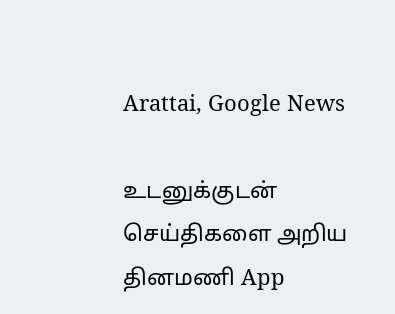Arattai, Google News

உடனுக்குடன் செய்திகளை அறிய தினமணி App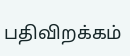பதிவிறக்கம்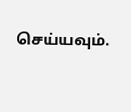செய்யவும்.